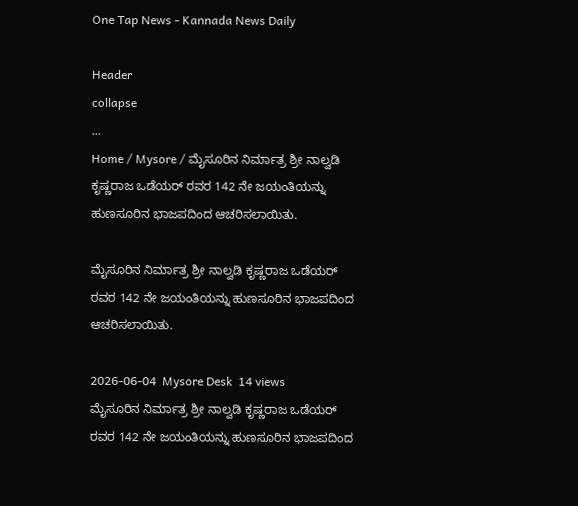One Tap News - Kannada News Daily

Header
collapse
...
Home / Mysore / ಮೈಸೂರಿನ ನಿರ್ಮಾತ್ರ ಶ್ರೀ ನಾಲ್ವಡಿ ಕೃಷ್ಣರಾಜ ಒಡೆಯರ್ ರವರ 142 ನೇ ಜಯಂತಿಯನ್ನು ಹುಣಸೂರಿನ ಭಾಜಪದಿಂದ ಆಚರಿಸಲಾಯಿತು.

ಮೈಸೂರಿನ ನಿರ್ಮಾತ್ರ ಶ್ರೀ ನಾಲ್ವಡಿ ಕೃಷ್ಣರಾಜ ಒಡೆಯರ್ ರವರ 142 ನೇ ಜಯಂತಿಯನ್ನು ಹುಣಸೂರಿನ ಭಾಜಪದಿಂದ ಆಚರಿಸಲಾಯಿತು.

2026-06-04  Mysore Desk  14 views
ಮೈಸೂರಿನ ನಿರ್ಮಾತ್ರ ಶ್ರೀ ನಾಲ್ವಡಿ ಕೃಷ್ಣರಾಜ ಒಡೆಯರ್ ರವರ 142 ನೇ ಜಯಂತಿಯನ್ನು ಹುಣಸೂರಿನ ಭಾಜಪದಿಂದ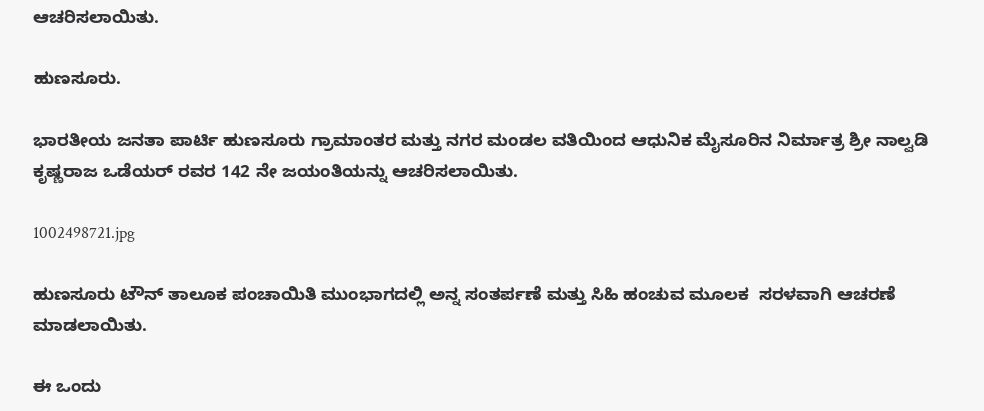ಆಚರಿಸಲಾಯಿತು.

ಹುಣಸೂರು.

ಭಾರತೀಯ ಜನತಾ ಪಾರ್ಟಿ ಹುಣಸೂರು ಗ್ರಾಮಾಂತರ ಮತ್ತು ನಗರ ಮಂಡಲ ವತಿಯಿಂದ ಆಧುನಿಕ ಮೈಸೂರಿನ ನಿರ್ಮಾತ್ರ ಶ್ರೀ ನಾಲ್ವಡಿ ಕೃಷ್ಣರಾಜ ಒಡೆಯರ್ ರವರ 142 ನೇ ಜಯಂತಿಯನ್ನು ಆಚರಿಸಲಾಯಿತು.

1002498721.jpg

ಹುಣಸೂರು ಟೌನ್ ತಾಲೂಕ ಪಂಚಾಯಿತಿ ಮುಂಭಾಗದಲ್ಲಿ ಅನ್ನ ಸಂತರ್ಪಣೆ ಮತ್ತು ಸಿಹಿ ಹಂಚುವ ಮೂಲಕ  ಸರಳವಾಗಿ ಆಚರಣೆ ಮಾಡಲಾಯಿತು.

ಈ ಒಂದು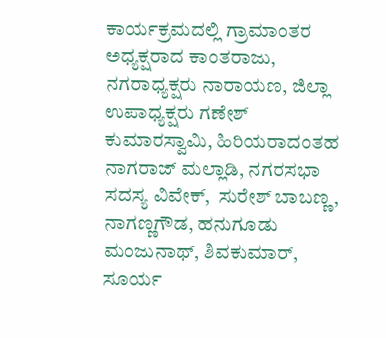ಕಾರ್ಯಕ್ರಮದಲ್ಲಿ ಗ್ರಾಮಾಂತರ ಅಧ್ಯಕ್ಷರಾದ ಕಾಂತರಾಜು, ನಗರಾಧ್ಯಕ್ಷರು ನಾರಾಯಣ, ಜಿಲ್ಲಾ ಉಪಾಧ್ಯಕ್ಷರು ಗಣೇಶ್ ಕುಮಾರಸ್ವಾಮಿ, ಹಿರಿಯರಾದಂತಹ ನಾಗರಾಜ್ ಮಲ್ಲಾಡಿ, ನಗರಸಭಾ ಸದಸ್ಯ ವಿವೇಕ್,  ಸುರೇಶ್ ಬಾಬಣ್ಣ, ನಾಗಣ್ಣಗೌಡ, ಹನುಗೂಡು ಮಂಜುನಾಥ್, ಶಿವಕುಮಾರ್, ಸೂರ್ಯ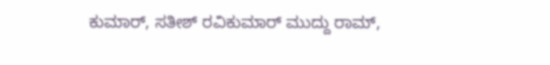ಕುಮಾರ್, ಸತೀಶ್ ರವಿಕುಮಾರ್ ಮುದ್ದು ರಾಮ್,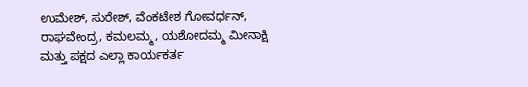ಉಮೇಶ್, ಸುರೇಶ್, ವೆಂಕಟೇಶ ಗೋವರ್ಧನ್, ರಾಘವೇಂದ್ರ, ಕಮಲಮ್ಮ, ಯಶೋದಮ್ಮ ಮೀನಾಕ್ಷಿ ಮತ್ತು ಪಕ್ಷದ ಎಲ್ಲಾ ಕಾರ್ಯಕರ್ತ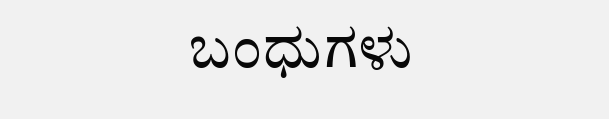ಬಂಧುಗಳು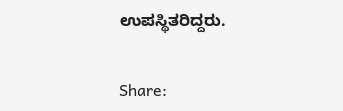ಉಪಸ್ಥಿತರಿದ್ದರು.


Share: